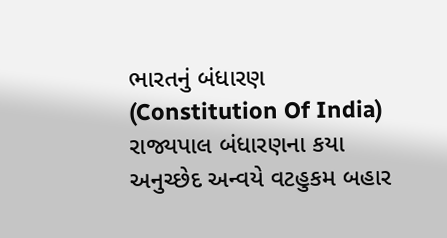ભારતનું બંધારણ (Constitution Of India) રાજ્યપાલ બંધારણના કયા અનુચ્છેદ અન્વયે વટહુકમ બહાર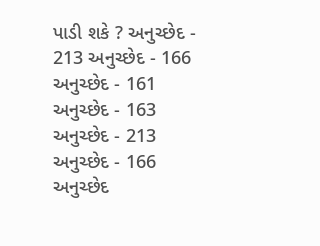પાડી શકે ? અનુચ્છેદ - 213 અનુચ્છેદ - 166 અનુચ્છેદ - 161 અનુચ્છેદ - 163 અનુચ્છેદ - 213 અનુચ્છેદ - 166 અનુચ્છેદ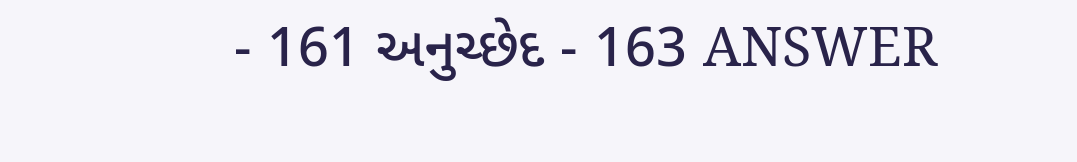- 161 અનુચ્છેદ - 163 ANSWER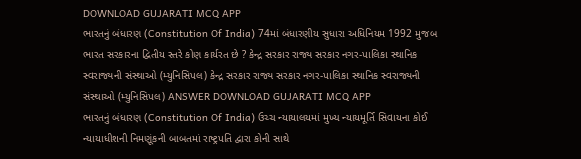DOWNLOAD GUJARATI MCQ APP
ભારતનું બંધારણ (Constitution Of India) 74માં બંધારણીય સુધારા અધિનિયમ 1992 મુજબ ભારત સરકારના દ્વિતીય સ્તરે કોણ કાર્યરત છે ? કેન્દ્ર સરકાર રાજ્ય સરકાર નગર-પાલિકા સ્થાનિક સ્વરાજ્યની સંસ્થાઓ (મ્યુનિસિપલ) કેન્દ્ર સરકાર રાજ્ય સરકાર નગર-પાલિકા સ્થાનિક સ્વરાજ્યની સંસ્થાઓ (મ્યુનિસિપલ) ANSWER DOWNLOAD GUJARATI MCQ APP
ભારતનું બંધારણ (Constitution Of India) ઉચ્ચ ન્યાયાલયમાં મુખ્ય ન્યાયમૂર્તિ સિવાયના કોઈ ન્યાયાધીશની નિમણૂંકની બાબતમાં રાષ્ટ્રપતિ દ્વારા કોની સાથે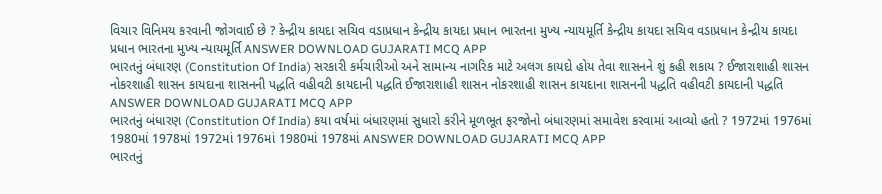વિચાર વિનિમય કરવાની જોગવાઈ છે ? કેન્દ્રીય કાયદા સચિવ વડાપ્રધાન કેન્દ્રીય કાયદા પ્રધાન ભારતના મુખ્ય ન્યાયમૂર્તિ કેન્દ્રીય કાયદા સચિવ વડાપ્રધાન કેન્દ્રીય કાયદા પ્રધાન ભારતના મુખ્ય ન્યાયમૂર્તિ ANSWER DOWNLOAD GUJARATI MCQ APP
ભારતનું બંધારણ (Constitution Of India) સરકારી કર્મચારીઓ અને સામાન્ય નાગરિક માટે અલગ કાયદો હોય તેવા શાસનને શું કહી શકાય ? ઈજારાશાહી શાસન નોકરશાહી શાસન કાયદાના શાસનની પદ્ધતિ વહીવટી કાયદાની પદ્ધતિ ઈજારાશાહી શાસન નોકરશાહી શાસન કાયદાના શાસનની પદ્ધતિ વહીવટી કાયદાની પદ્ધતિ ANSWER DOWNLOAD GUJARATI MCQ APP
ભારતનું બંધારણ (Constitution Of India) કયા વર્ષમાં બંધારણમાં સુધારો કરીને મૂળભૂત ફરજોનો બંધારણમાં સમાવેશ કરવામાં આવ્યો હતો ? 1972માં 1976માં 1980માં 1978માં 1972માં 1976માં 1980માં 1978માં ANSWER DOWNLOAD GUJARATI MCQ APP
ભારતનું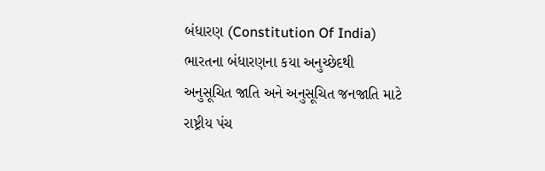બંધારણ (Constitution Of India) ભારતના બંધારણના કયા અનુચ્છેદથી અનુસૂચિત જાતિ અને અનુસૂચિત જનજાતિ માટે રાષ્ટ્રીય પંચ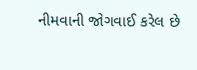નીમવાની જોગવાઈ કરેલ છે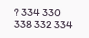? 334 330 338 332 334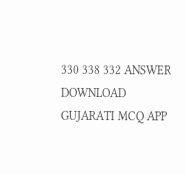330 338 332 ANSWER DOWNLOAD GUJARATI MCQ APP